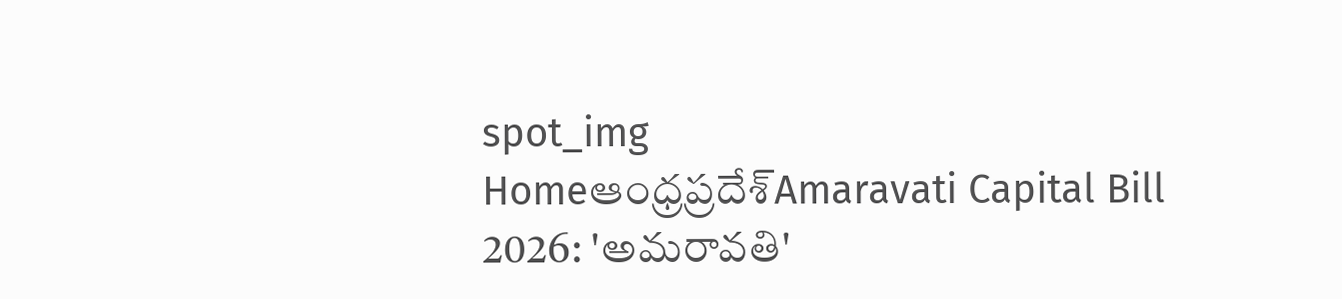spot_img
Homeఆంధ్రప్రదేశ్‌Amaravati Capital Bill 2026: 'అమరావతి'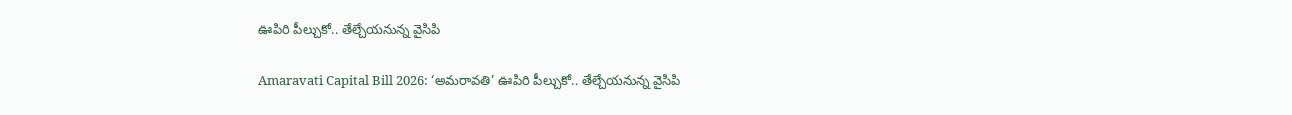ఊపిరి పీల్చుకో.. తేల్చేయనున్న వైసిపి

Amaravati Capital Bill 2026: ‘అమరావతి’ ఊపిరి పీల్చుకో.. తేల్చేయనున్న వైసిపి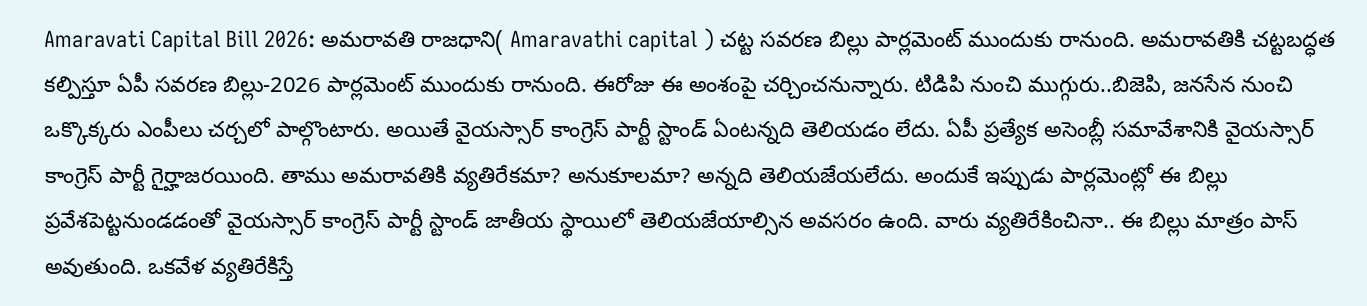Amaravati Capital Bill 2026: అమరావతి రాజధాని( Amaravathi capital ) చట్ట సవరణ బిల్లు పార్లమెంట్ ముందుకు రానుంది. అమరావతికి చట్టబద్ధత కల్పిస్తూ ఏపీ సవరణ బిల్లు-2026 పార్లమెంట్ ముందుకు రానుంది. ఈరోజు ఈ అంశంపై చర్చించనున్నారు. టిడిపి నుంచి ముగ్గురు..బిజెపి, జనసేన నుంచి ఒక్కొక్కరు ఎంపీలు చర్చలో పాల్గొంటారు. అయితే వైయస్సార్ కాంగ్రెస్ పార్టీ స్టాండ్ ఏంటన్నది తెలియడం లేదు. ఏపీ ప్రత్యేక అసెంబ్లీ సమావేశానికి వైయస్సార్ కాంగ్రెస్ పార్టీ గైర్హాజరయింది. తాము అమరావతికి వ్యతిరేకమా? అనుకూలమా? అన్నది తెలియజేయలేదు. అందుకే ఇప్పుడు పార్లమెంట్లో ఈ బిల్లు ప్రవేశపెట్టనుండడంతో వైయస్సార్ కాంగ్రెస్ పార్టీ స్టాండ్ జాతీయ స్థాయిలో తెలియజేయాల్సిన అవసరం ఉంది. వారు వ్యతిరేకించినా.. ఈ బిల్లు మాత్రం పాస్ అవుతుంది. ఒకవేళ వ్యతిరేకిస్తే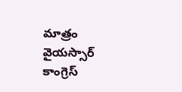మాత్రం వైయస్సార్ కాంగ్రెస్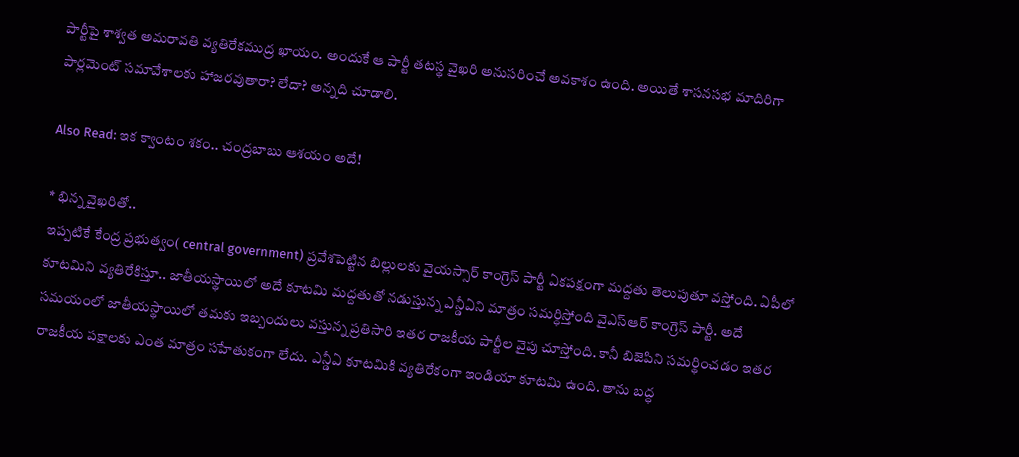పార్టీపై శాశ్వత అమరావతి వ్యతిరేకముద్ర ఖాయం. అందుకే ఆ పార్టీ తటస్థ వైఖరి అనుసరించే అవకాశం ఉంది. అయితే శాసనసభ మాదిరిగా పార్లమెంట్ సమావేశాలకు హాజరవుతారా? లేదా? అన్నది చూడాలి.

Also Read: ఇక క్వాంటం శకం.. చంద్రబాబు ఆశయం అదే!

* భిన్న వైఖరితో..
ఇప్పటికే కేంద్ర ప్రభుత్వం( central government) ప్రవేశపెట్టిన బిల్లులకు వైయస్సార్ కాంగ్రెస్ పార్టీ ఏకపక్షంగా మద్దతు తెలుపుతూ వస్తోంది. ఏపీలో కూటమిని వ్యతిరేకిస్తూ.. జాతీయస్థాయిలో అదే కూటమి మద్దతుతో నడుస్తున్న ఎన్డీఏని మాత్రం సమర్ధిస్తోంది వైఎస్ఆర్ కాంగ్రెస్ పార్టీ. అదే సమయంలో జాతీయస్థాయిలో తమకు ఇబ్బందులు వస్తున్న ప్రతిసారి ఇతర రాజకీయ పార్టీల వైపు చూస్తోంది. కానీ బిజెపిని సమర్థించడం ఇతర రాజకీయ పక్షాలకు ఎంత మాత్రం సహేతుకంగా లేదు. ఎన్డీఏ కూటమికి వ్యతిరేకంగా ఇండియా కూటమి ఉంది. తాను బద్ధ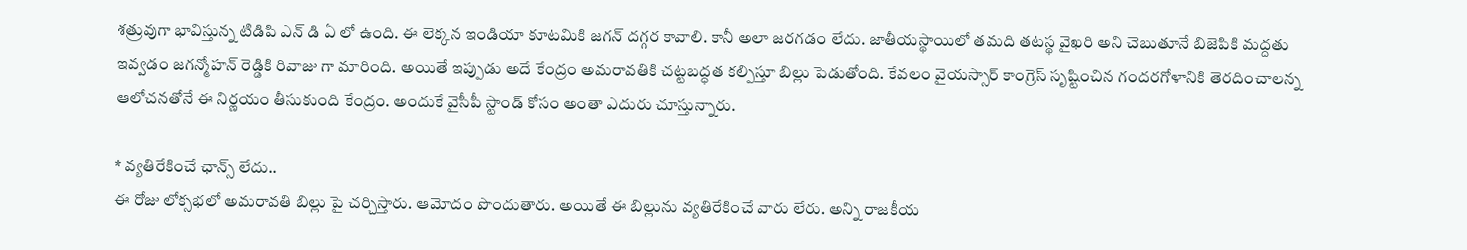శత్రువుగా భావిస్తున్న టిడిపి ఎన్ డి ఏ లో ఉంది. ఈ లెక్కన ఇండియా కూటమికి జగన్ దగ్గర కావాలి. కానీ అలా జరగడం లేదు. జాతీయస్థాయిలో తమది తటస్థ వైఖరి అని చెబుతూనే బిజెపికి మద్దతు ఇవ్వడం జగన్మోహన్ రెడ్డికి రివాజు గా మారింది. అయితే ఇప్పుడు అదే కేంద్రం అమరావతికి చట్టబద్ధత కల్పిస్తూ బిల్లు పెడుతోంది. కేవలం వైయస్సార్ కాంగ్రెస్ సృష్టించిన గందరగోళానికి తెరదించాలన్న ఆలోచనతోనే ఈ నిర్ణయం తీసుకుంది కేంద్రం. అందుకే వైసీపీ స్టాండ్ కోసం అంతా ఎదురు చూస్తున్నారు.

* వ్యతిరేకించే ఛాన్స్ లేదు..
ఈ రోజు లోక్సభలో అమరావతి బిల్లు పై చర్చిస్తారు. ఆమోదం పొందుతారు. అయితే ఈ బిల్లును వ్యతిరేకించే వారు లేరు. అన్ని రాజకీయ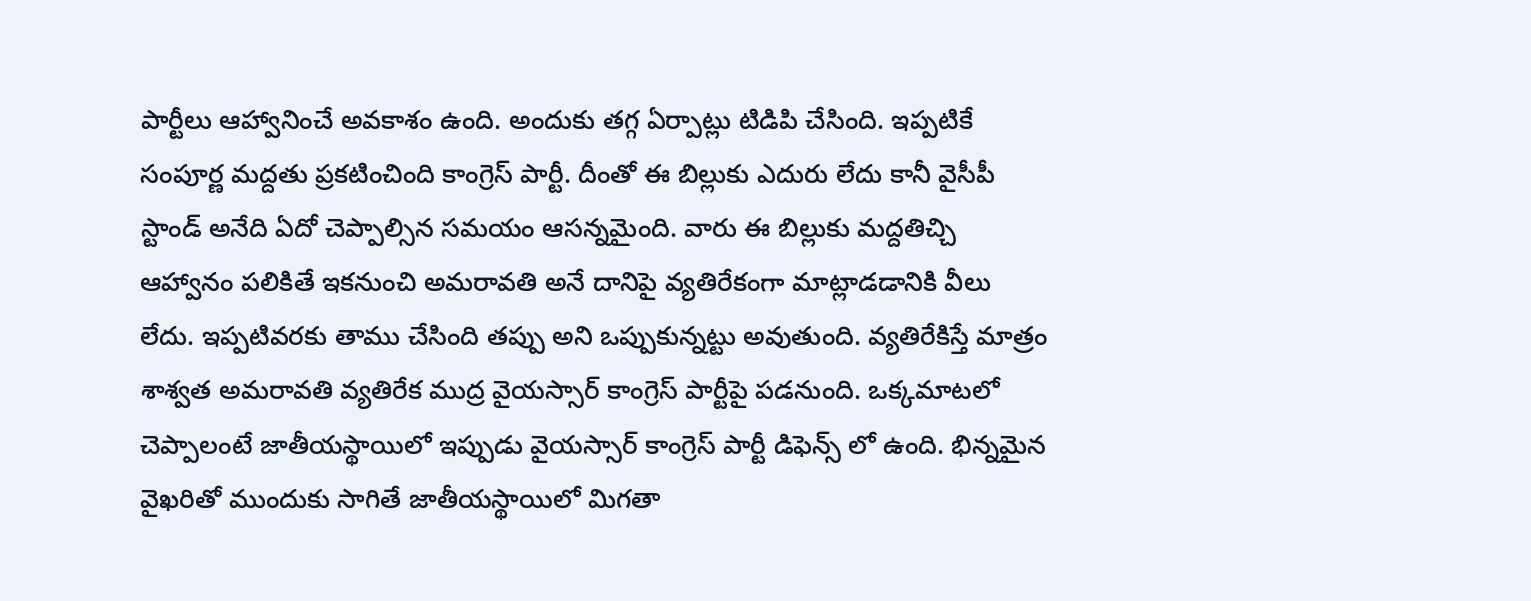పార్టీలు ఆహ్వానించే అవకాశం ఉంది. అందుకు తగ్గ ఏర్పాట్లు టిడిపి చేసింది. ఇప్పటికే సంపూర్ణ మద్దతు ప్రకటించింది కాంగ్రెస్ పార్టీ. దీంతో ఈ బిల్లుకు ఎదురు లేదు కానీ వైసీపీ స్టాండ్ అనేది ఏదో చెప్పాల్సిన సమయం ఆసన్నమైంది. వారు ఈ బిల్లుకు మద్దతిచ్చి ఆహ్వానం పలికితే ఇకనుంచి అమరావతి అనే దానిపై వ్యతిరేకంగా మాట్లాడడానికి వీలు లేదు. ఇప్పటివరకు తాము చేసింది తప్పు అని ఒప్పుకున్నట్టు అవుతుంది. వ్యతిరేకిస్తే మాత్రం శాశ్వత అమరావతి వ్యతిరేక ముద్ర వైయస్సార్ కాంగ్రెస్ పార్టీపై పడనుంది. ఒక్కమాటలో చెప్పాలంటే జాతీయస్థాయిలో ఇప్పుడు వైయస్సార్ కాంగ్రెస్ పార్టీ డిఫెన్స్ లో ఉంది. భిన్నమైన వైఖరితో ముందుకు సాగితే జాతీయస్థాయిలో మిగతా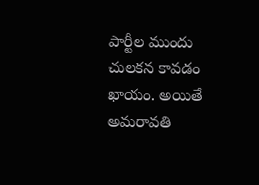పార్టీల ముందు చులకన కావడం ఖాయం. అయితే అమరావతి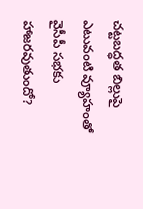చట్టబద్ధత బిల్లుపై ఎటువంటి వ్యూహంతో వైసీపీ సభకు హాజరవుతుందో?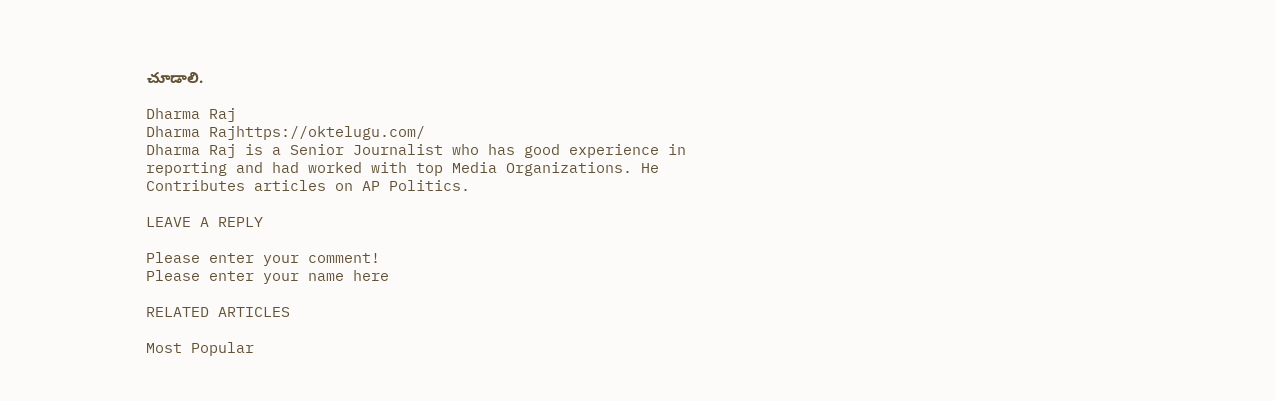చూడాలి.

Dharma Raj
Dharma Rajhttps://oktelugu.com/
Dharma Raj is a Senior Journalist who has good experience in reporting and had worked with top Media Organizations. He Contributes articles on AP Politics.

LEAVE A REPLY

Please enter your comment!
Please enter your name here

RELATED ARTICLES

Most Popular